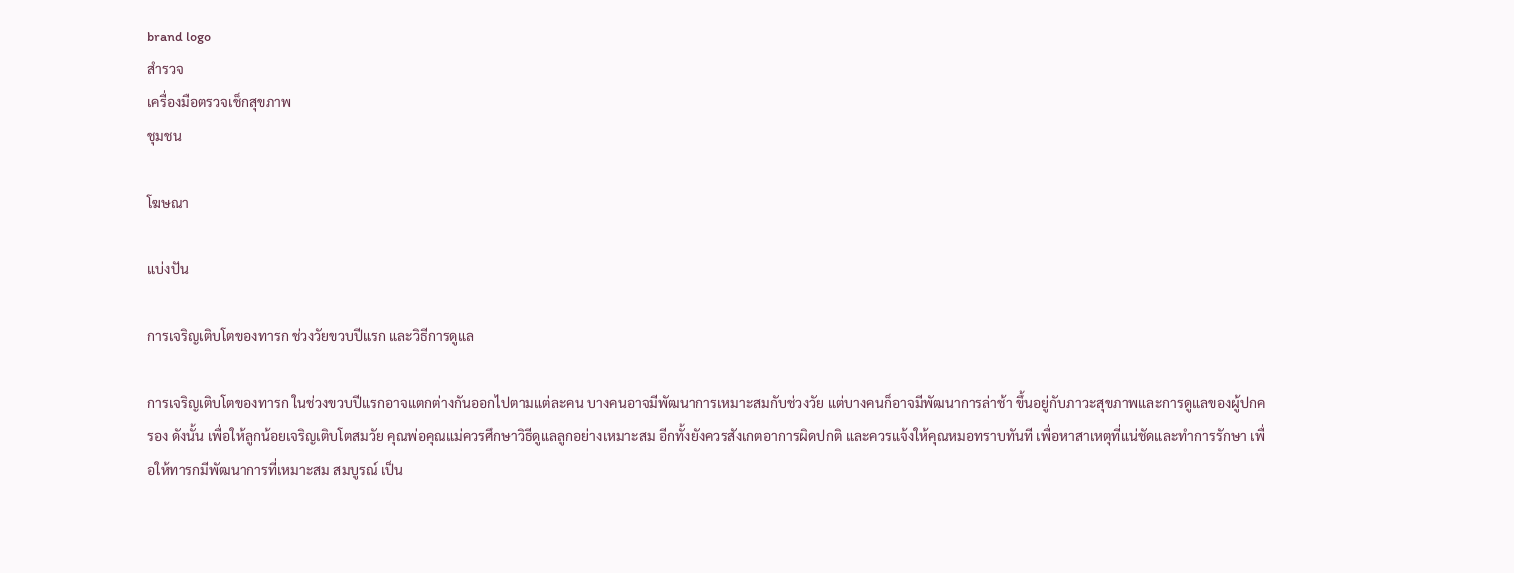brand logo
สำรวจ
เครื่องมือตรวจเช็กสุขภาพ
ชุมชน

โฆษณา

แบ่งปัน

การเจริญเติบโตของทารก ช่วงวัยขวบปีแรก และวิธีการดูแล

การเจริญเติบโตของทารก ในช่วงขวบปีแรกอาจแตกต่างกันออกไปตามแต่ละคน บางคนอาจมีพัฒนาการเหมาะสมกับช่วงวัย แต่บางคนก็อาจมีพัฒนาการล่าช้า ขึ้นอยู่กับภาวะสุขภาพและการดูแลของผู้ปกครอง ดังนั้น เพื่อให้ลูกน้อยเจริญเติบโตสมวัย คุณพ่อคุณแม่ควรศึกษาวิธีดูแลลูกอย่างเหมาะสม อีกทั้งยังควรสังเกตอาการผิดปกติ และควรแจ้งให้คุณหมอทราบทันที เพื่อหาสาเหตุที่แน่ชัดและทำการรักษา เพื่อให้ทารกมีพัฒนาการที่เหมาะสม สมบูรณ์ เป็น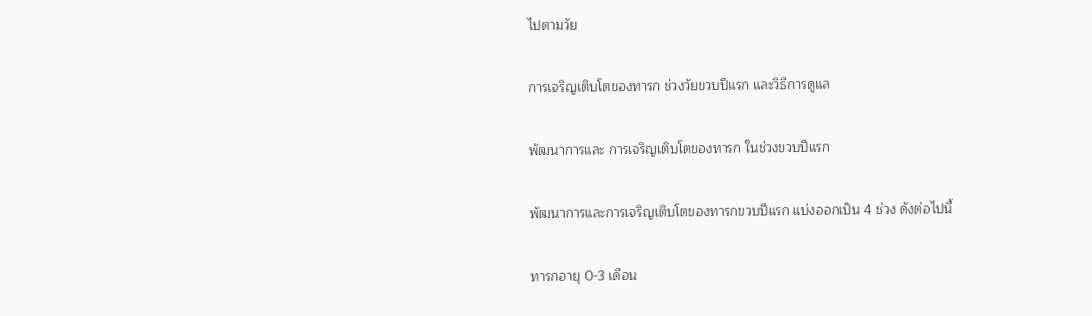ไปตามวัย

การเจริญเติบโตของทารก ช่วงวัยขวบปีแรก และวิธีการดูแล

พัฒนาการและ การเจริญเติบโตของทารก ในช่วงขวบปีแรก

พัฒนาการและการเจริญเติบโตของทารกขวบปีแรก แบ่งออกเป็น 4 ช่วง ดังต่อไปนี้

ทารกอายุ 0-3 เดือน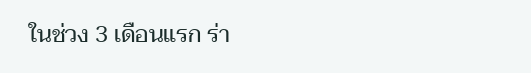ในช่วง 3 เดือนแรก ร่า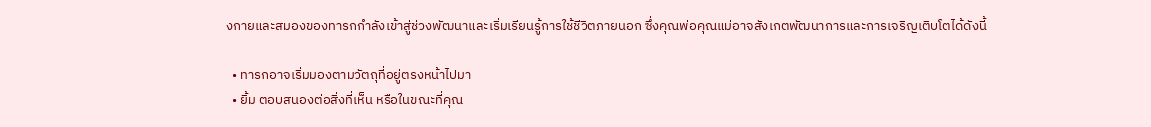งกายและสมองของทารกกำลังเข้าสู่ช่วงพัฒนาและเริ่มเรียนรู้การใช้ชีวิตภายนอก ซึ่งคุณพ่อคุณแม่อาจสังเกตพัฒนาการและการเจริญเติบโตได้ดังนี้

  • ทารกอาจเริ่มมองตามวัตถุที่อยู่ตรงหน้าไปมา
  • ยิ้ม ตอบสนองต่อสิ่งที่เห็น หรือในขณะที่คุณ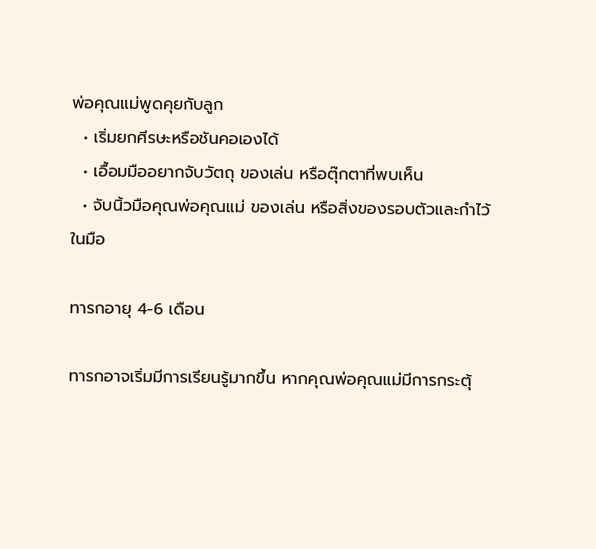พ่อคุณแม่พูดคุยกับลูก
  • เริ่มยกศีรษะหรือชันคอเองได้
  • เอื้อมมืออยากจับวัตถุ ของเล่น หรือตุ๊กตาที่พบเห็น
  • จับนิ้วมือคุณพ่อคุณแม่ ของเล่น หรือสิ่งของรอบตัวและกำไว้ในมือ

ทารกอายุ 4-6 เดือน

ทารกอาจเริ่มมีการเรียนรู้มากขึ้น หากคุณพ่อคุณแม่มีการกระตุ้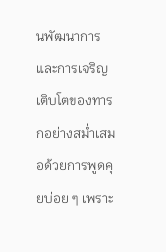นพัฒนาการและการเจริญเติบโตของทารกอย่างสม่ำเสมอด้วยการพูดคุยบ่อย ๆ เพราะ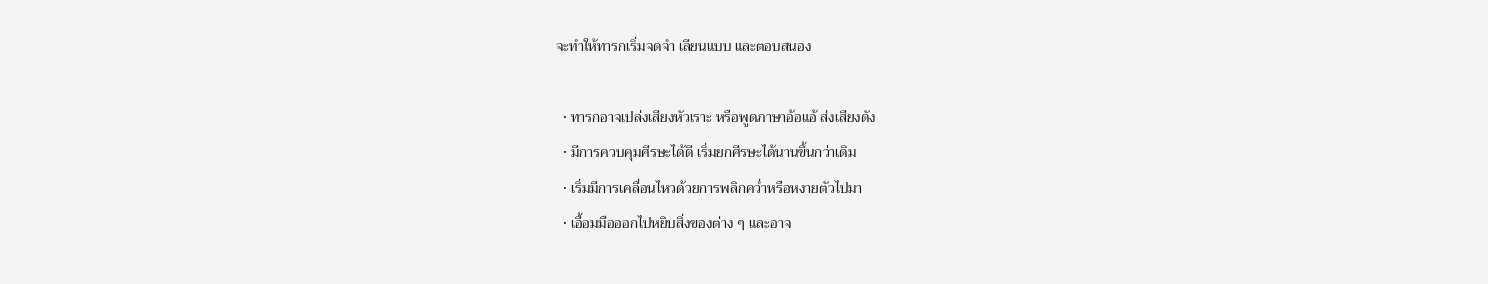จะทำให้ทารกเริ่มจดจำ เลียนแบบ และตอบสนอง

  • ทารกอาจเปล่งเสียงหัวเราะ หรือพูดภาษาอ้อแอ้ ส่งเสียงดัง
  • มีการควบคุมศีรษะได้ดี เริ่มยกศีรษะได้นานขึ้นกว่าเดิม
  • เริ่มมีการเคลื่อนไหวด้วยการพลิกคว่ำหรือหงายตัวไปมา
  • เอื้อมมือออกไปหยิบสิ่งของต่าง ๆ และอาจ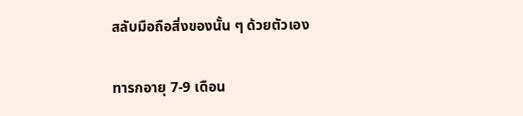สลับมือถือสิ่งของนั้น ๆ ด้วยตัวเอง

ทารกอายุ 7-9 เดือน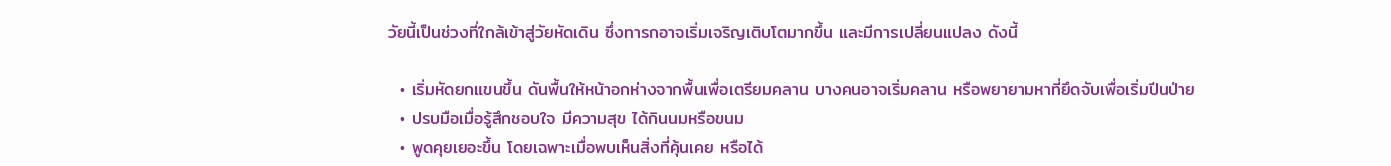วัยนี้เป็นช่วงที่ใกล้เข้าสู่วัยหัดเดิน ซึ่งทารกอาจเริ่มเจริญเติบโตมากขึ้น และมีการเปลี่ยนแปลง ดังนี้

  • เริ่มหัดยกแขนขึ้น ดันพื้นให้หน้าอกห่างจากพื้นเพื่อเตรียมคลาน บางคนอาจเริ่มคลาน หรือพยายามหาที่ยึดจับเพื่อเริ่มปีนป่าย
  • ปรบมือเมื่อรู้สึกชอบใจ มีความสุข ได้กินนมหรือขนม
  • พูดคุยเยอะขึ้น โดยเฉพาะเมื่อพบเห็นสิ่งที่คุ้นเคย หรือได้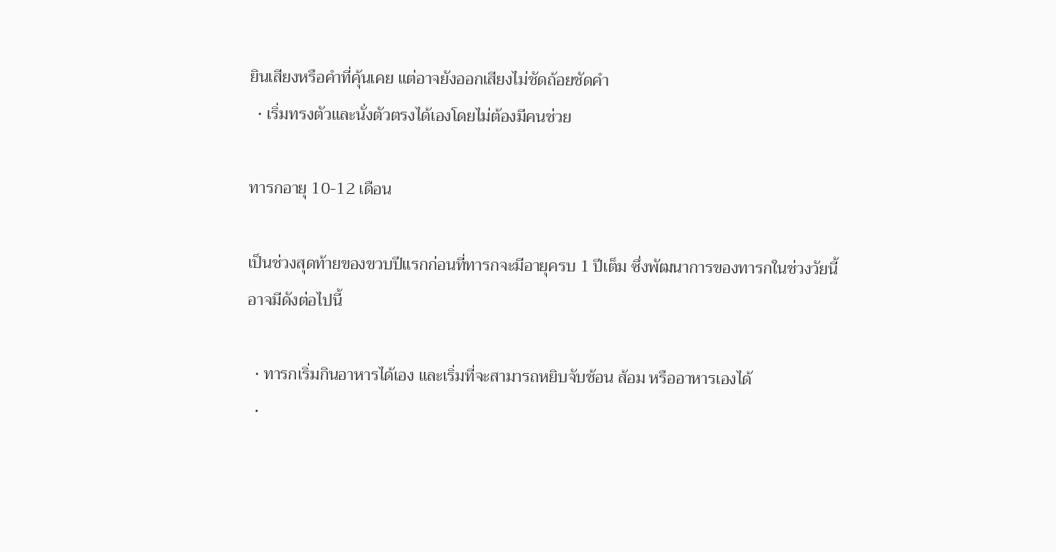ยินเสียงหรือคำที่คุ้นเคย แต่อาจยังออกเสียงไม่ชัดถ้อยชัดคำ
  • เริ่มทรงตัวและนั่งตัวตรงได้เองโดยไม่ต้องมีคนช่วย

ทารกอายุ 10-12 เดือน

เป็นช่วงสุดท้ายของขวบปีแรกก่อนที่ทารกจะมีอายุครบ 1 ปีเต็ม ซึ่งพัฒนาการของทารกในช่วงวัยนี้อาจมีดังต่อไปนี้

  • ทารกเริ่มกินอาหารได้เอง และเริ่มที่จะสามารถหยิบจับช้อน ส้อม หรืออาหารเองได้
  •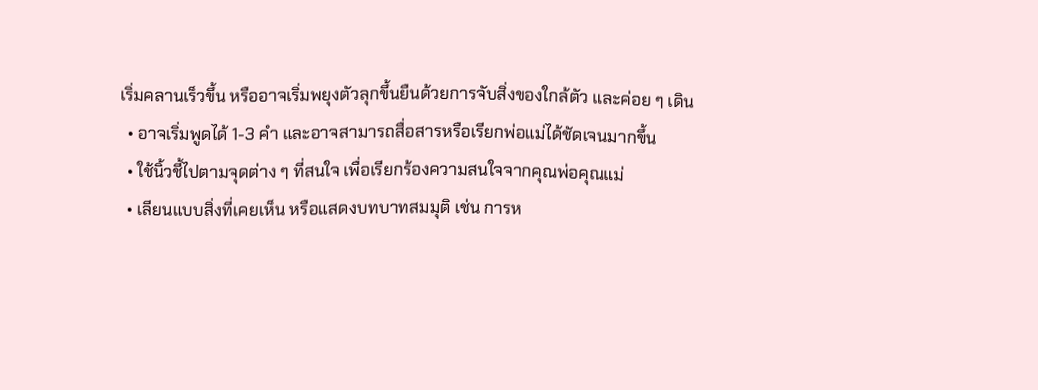เริ่มคลานเร็วขึ้น หรืออาจเริ่มพยุงตัวลุกขึ้นยืนด้วยการจับสิ่งของใกล้ตัว และค่อย ๆ เดิน
  • อาจเริ่มพูดได้ 1-3 คำ และอาจสามารถสื่อสารหรือเรียกพ่อแม่ได้ชัดเจนมากขึ้น
  • ใช้นิ้วชี้ไปตามจุดต่าง ๆ ที่สนใจ เพื่อเรียกร้องความสนใจจากคุณพ่อคุณแม่
  • เลียนแบบสิ่งที่เคยเห็น หรือแสดงบทบาทสมมุติ เช่น การห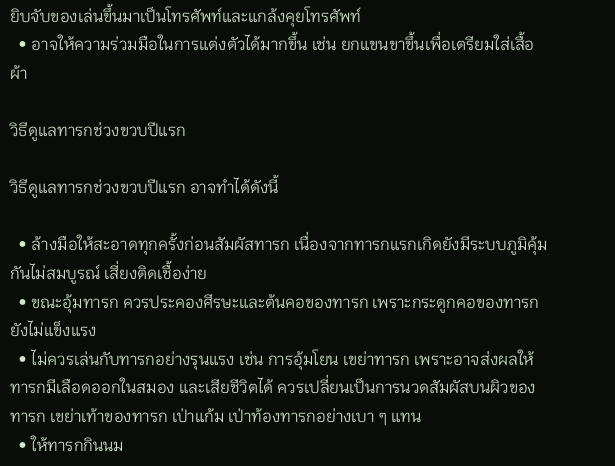ยิบจับของเล่นขึ้นมาเป็นโทรศัพท์และแกล้งคุยโทรศัพท์
  • อาจให้ความร่วมมือในการแต่งตัวได้มากขึ้น เช่น ยกแขนขาขึ้นเพื่อเตรียมใส่เสื้อผ้า

วิธีดูแลทารกช่วงขวบปีแรก

วิธีดูแลทารกช่วงขวบปีแรก อาจทำได้ดังนี้

  • ล้างมือให้สะอาดทุกครั้งก่อนสัมผัสทารก เนื่องจากทารกแรกเกิดยังมีระบบภูมิคุ้มกันไม่สมบูรณ์ เสี่ยงติดเชื้อง่าย
  • ขณะอุ้มทารก ควรประคองศีรษะและต้นคอของทารก เพราะกระดูกคอของทารกยังไม่แข็งแรง
  • ไม่ควรเล่นกับทารกอย่างรุนแรง เช่น การอุ้มโยน เขย่าทารก เพราะอาจส่งผลให้ทารกมีเลือดออกในสมอง และเสียชีวิตได้ ควรเปลี่ยนเป็นการนวดสัมผัสบนผิวของทารก เขย่าเท้าของทารก เป่าแก้ม เป่าท้องทารกอย่างเบา ๆ แทน
  • ให้ทารกกินนม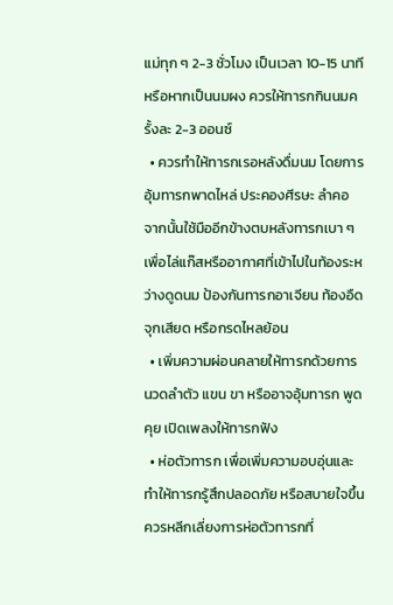แม่ทุก ๆ 2-3 ชั่วโมง เป็นเวลา 10-15 นาที หรือหากเป็นนมผง ควรให้ทารกกินนมครั้งละ 2-3 ออนซ์
  • ควรทำให้ทารกเรอหลังดื่มนม โดยการอุ้มทารกพาดไหล่ ประคองศีรษะ ลำคอ จากนั้นใช้มืออีกข้างตบหลังทารกเบา ๆ เพื่อไล่แก๊สหรืออากาศที่เข้าไปในท้องระหว่างดูดนม ป้องกันทารกอาเจียน ท้องอืด จุกเสียด หรือกรดไหลย้อน
  • เพิ่มความผ่อนคลายให้ทารกด้วยการนวดลำตัว แขน ขา หรืออาจอุ้มทารก พูดคุย เปิดเพลงให้ทารกฟัง
  • ห่อตัวทารก เพื่อเพิ่มความอบอุ่นและทำให้ทารกรู้สึกปลอดภัย หรือสบายใจขึ้น ควรหลีกเลี่ยงการห่อตัวทารกที่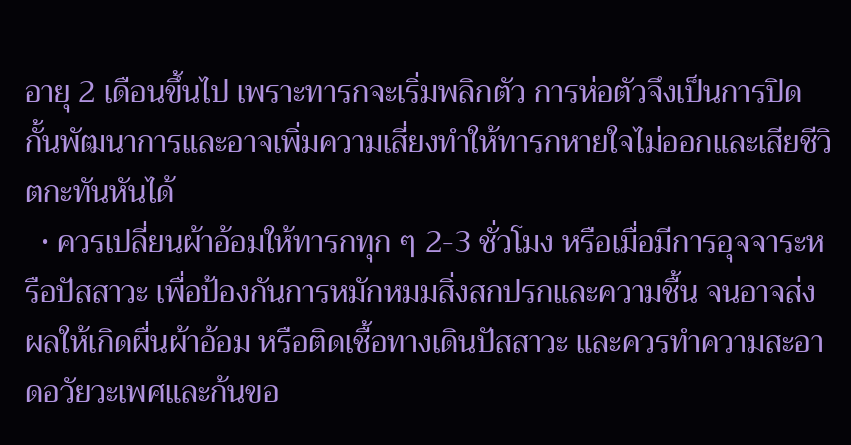อายุ 2 เดือนขึ้นไป เพราะทารกจะเริ่มพลิกตัว การห่อตัวจึงเป็นการปิดกั้นพัฒนาการและอาจเพิ่มความเสี่ยงทำให้ทารกหายใจไม่ออกและเสียชีวิตกะทันหันได้
  • ควรเปลี่ยนผ้าอ้อมให้ทารกทุก ๆ 2-3 ชั่วโมง หรือเมื่อมีการอุจจาระหรือปัสสาวะ เพื่อป้องกันการหมักหมมสิ่งสกปรกและความชื้น จนอาจส่งผลให้เกิดผื่นผ้าอ้อม หรือติดเชื้อทางเดินปัสสาวะ และควรทำความสะอาดอวัยวะเพศและก้นขอ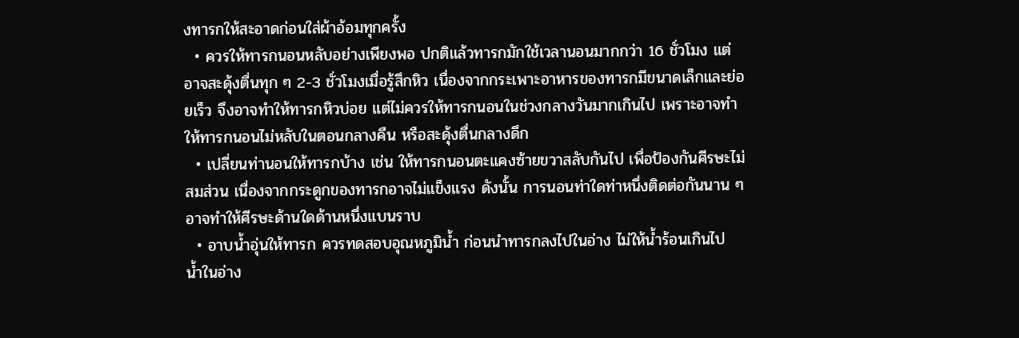งทารกให้สะอาดก่อนใส่ผ้าอ้อมทุกครั้ง
  • ควรให้ทารกนอนหลับอย่างเพียงพอ ปกติแล้วทารกมักใช้เวลานอนมากกว่า 16 ชั่วโมง แต่อาจสะดุ้งตื่นทุก ๆ 2-3 ชั่วโมงเมื่อรู้สึกหิว เนื่องจากกระเพาะอาหารของทารกมีขนาดเล็กและย่อยเร็ว จึงอาจทำให้ทารกหิวบ่อย แต่ไม่ควรให้ทารกนอนในช่วงกลางวันมากเกินไป เพราะอาจทำให้ทารกนอนไม่หลับในตอนกลางคืน หรือสะดุ้งตื่นกลางดึก
  • เปลี่ยนท่านอนให้ทารกบ้าง เช่น ให้ทารกนอนตะแคงซ้ายขวาสลับกันไป เพื่อป้องกันศีรษะไม่สมส่วน เนื่องจากกระดูกของทารกอาจไม่แข็งแรง ดังนั้น การนอนท่าใดท่าหนึ่งติดต่อกันนาน ๆ อาจทำให้ศีรษะด้านใดด้านหนึ่งแบนราบ
  • อาบน้ำอุ่นให้ทารก ควรทดสอบอุณหภูมิน้ำ ก่อนนำทารกลงไปในอ่าง ไม่ให้น้ำร้อนเกินไป น้ำในอ่าง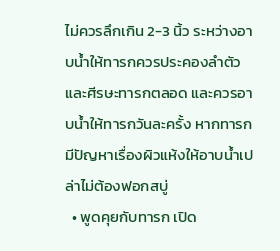ไม่ควรลึกเกิน 2-3 นิ้ว ระหว่างอาบน้ำให้ทารกควรประคองลำตัวและศีรษะทารกตลอด และควรอาบน้ำให้ทารกวันละครั้ง หากทารกมีปัญหาเรื่องผิวแห้งให้อาบน้ำเปล่าไม่ต้องฟอกสบู่
  • พูดคุยกับทารก เปิด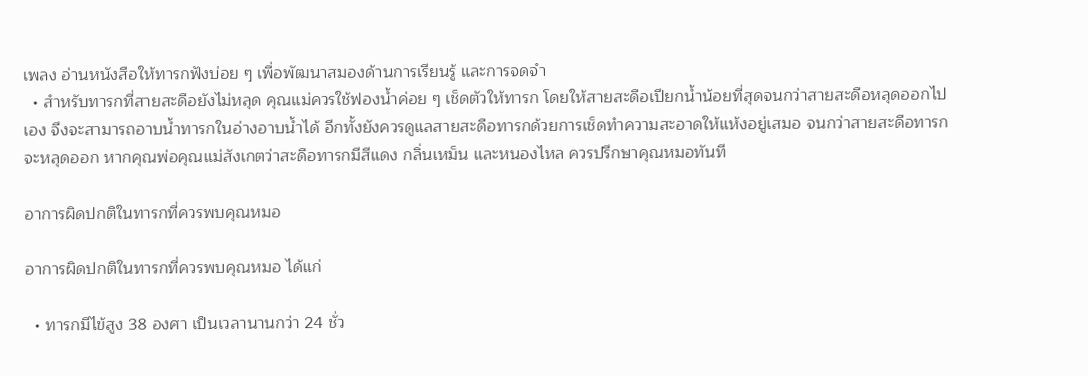เพลง อ่านหนังสือให้ทารกฟังบ่อย ๆ เพื่อพัฒนาสมองด้านการเรียนรู้ และการจดจำ
  • สำหรับทารกที่สายสะดือยังไม่หลุด คุณแม่ควรใช้ฟองน้ำค่อย ๆ เช็ดตัวให้ทารก โดยให้สายสะดือเปียกน้ำน้อยที่สุดจนกว่าสายสะดือหลุดออกไปเอง จึงจะสามารถอาบน้ำทารกในอ่างอาบน้ำได้ อีกทั้งยังควรดูแลสายสะดือทารกด้วยการเช็ดทำความสะอาดให้แห้งอยู่เสมอ จนกว่าสายสะดือทารกจะหลุดออก หากคุณพ่อคุณแม่สังเกตว่าสะดือทารกมีสีแดง กลิ่นเหม็น และหนองไหล ควรปรึกษาคุณหมอทันที

อาการผิดปกติในทารกที่ควรพบคุณหมอ

อาการผิดปกติในทารกที่ควรพบคุณหมอ ได้แก่

  • ทารกมีไข้สูง 38 องศา เป็นเวลานานกว่า 24 ชั่ว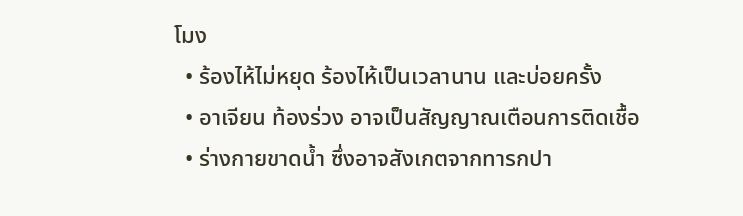โมง
  • ร้องไห้ไม่หยุด ร้องไห้เป็นเวลานาน และบ่อยครั้ง
  • อาเจียน ท้องร่วง อาจเป็นสัญญาณเตือนการติดเชื้อ
  • ร่างกายขาดน้ำ ซึ่งอาจสังเกตจากทารกปา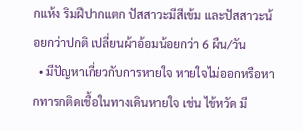กแห้ง ริมฝีปากแตก ปัสสาวะมีสีเข้ม และปัสสาวะน้อยกว่าปกติ เปลี่ยนผ้าอ้อมน้อยกว่า 6 ผืน/วัน
  • มีปัญหาเกี่ยวกับการหายใจ หายใจไม่ออกหรือหากทารกติดเชื้อในทางเดินหายใจ เช่น ไข้หวัด มี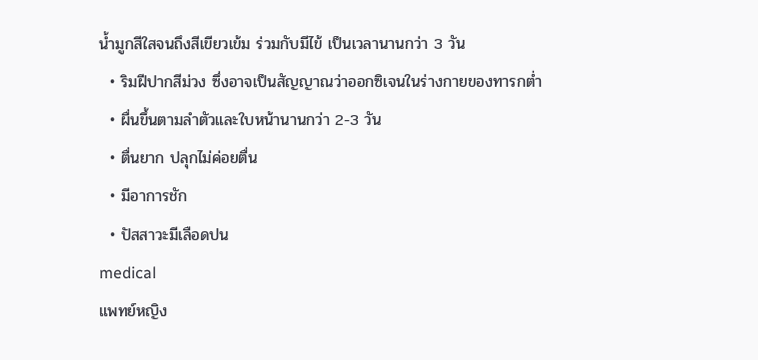น้ำมูกสีใสจนถึงสีเขียวเข้ม ร่วมกับมีไข้ เป็นเวลานานกว่า 3 วัน
  • ริมฝีปากสีม่วง ซึ่งอาจเป็นสัญญาณว่าออกซิเจนในร่างกายของทารกต่ำ
  • ผื่นขึ้นตามลำตัวและใบหน้านานกว่า 2-3 วัน
  • ตื่นยาก ปลุกไม่ค่อยตื่น
  • มีอาการชัก
  • ปัสสาวะมีเลือดปน
medical
แพทย์หญิง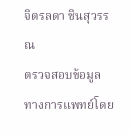จิตรลดา ชินสุวรรณ
ตรวจสอบข้อมูลทางการแพทย์โดย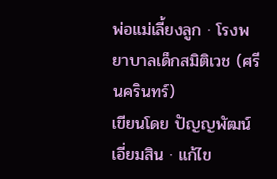พ่อแม่เลี้ยงลูก · โรงพยาบาลเด็กสมิติเวช (ศรีนครินทร์)
เขียนโดย ปัญญพัฒน์ เอี่ยมสิน · แก้ไข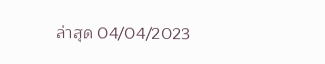ล่าสุด 04/04/2023